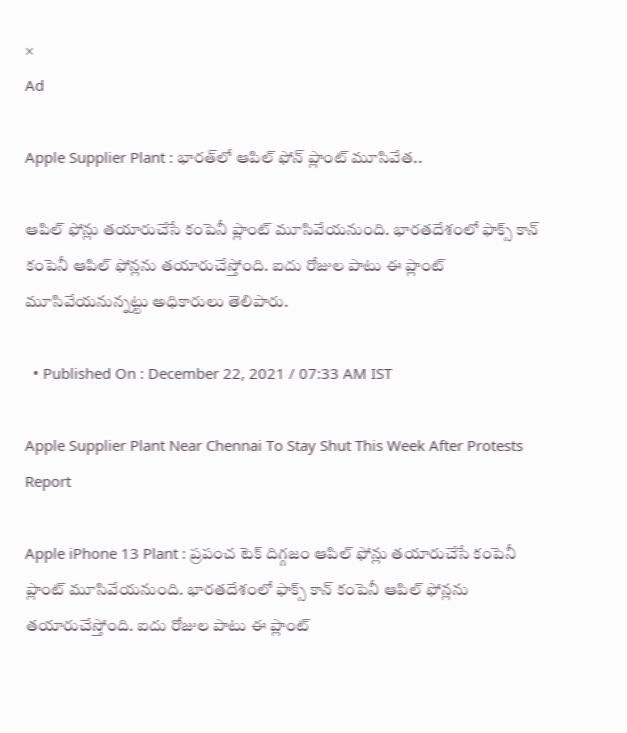×
Ad

Apple Supplier Plant : భారత్‌లో ఆపిల్‌ ఫోన్‌ ప్లాంట్‌ మూసివేత..

ఆపిల్ ఫోన్లు తయారుచేసే కంపెనీ ప్లాంట్ మూసివేయనుంది. భారతదేశంలో ఫాక్స్ కాన్ కంపెనీ ఆపిల్ ఫోన్లను తయారుచేస్తోంది. ఐదు రోజుల పాటు ఈ ప్లాంట్ మూసివేయనున్నట్టు అధికారులు తెలిపారు.

  • Published On : December 22, 2021 / 07:33 AM IST

Apple Supplier Plant Near Chennai To Stay Shut This Week After Protests Report

Apple iPhone 13 Plant : ప్రపంచ టెక్ దిగ్గజం ఆపిల్ ఫోన్లు తయారుచేసే కంపెనీ ప్లాంట్ మూసివేయనుంది. భారతదేశంలో ఫాక్స్ కాన్ కంపెనీ ఆపిల్ ఫోన్లను తయారుచేస్తోంది. ఐదు రోజుల పాటు ఈ ప్లాంట్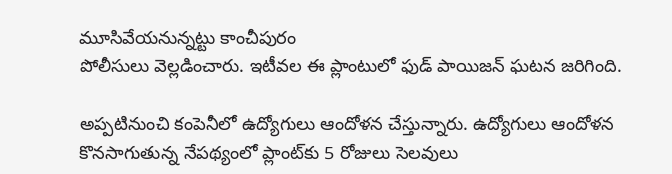మూసివేయనున్నట్టు కాంచీపురం
పోలీసులు వెల్లడించారు. ఇటీవల ఈ ప్లాంటులో ఫుడ్‌ పాయిజన్‌ ఘటన జరిగింది.

అప్పటినుంచి కంపెనీలో ఉద్యోగులు ఆందోళన చేస్తున్నారు. ఉద్యోగులు ఆందోళన కొనసాగుతున్న నేపథ్యంలో ప్లాంట్‌కు 5 రోజులు సెలవులు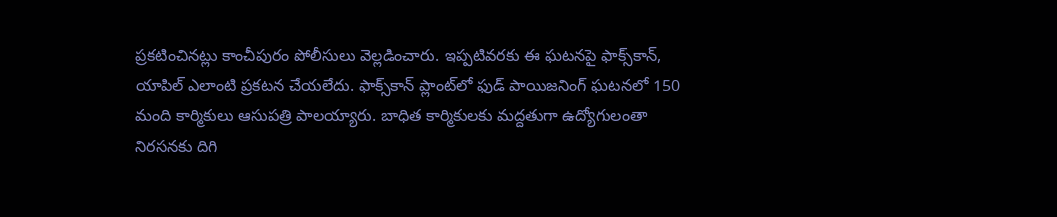ప్రకటించినట్లు కాంచీపురం పోలీసులు వెల్లడించారు. ఇప్పటివరకు ఈ ఘటనపై ఫాక్స్‌కాన్, యాపిల్ ఎలాంటి ప్రకటన చేయలేదు. ఫాక్స్‌కాన్ ప్లాంట్‌లో ఫుడ్ పాయిజనింగ్ ఘటనలో 150 మంది కార్మికులు ఆసుపత్రి పాలయ్యారు. బాధిత కార్మికులకు మద్దతుగా ఉద్యోగులంతా నిరసనకు దిగి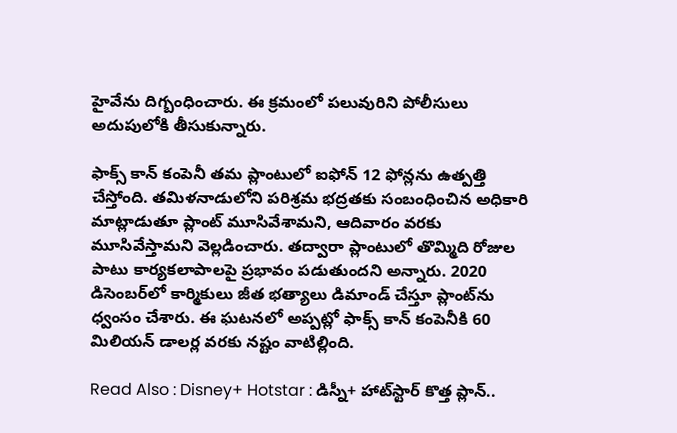హైవేను దిగ్బంధించారు. ఈ క్రమంలో పలువురిని పోలీసులు అదుపులోకి తీసుకున్నారు.

ఫాక్స్ కాన్ కంపెనీ తమ ప్లాంటులో ఐఫోన్ 12 ఫోన్లను ఉత్పత్తి చేస్తోంది. తమిళనాడులోని పరిశ్రమ భద్రతకు సంబంధించిన అధికారి మాట్లాడుతూ ప్లాంట్ మూసివేశామని, ఆదివారం వరకు మూసివేస్తామని వెల్లడించారు. తద్వారా ప్లాంటులో తొమ్మిది రోజుల పాటు కార్యకలాపాలపై ప్రభావం పడుతుందని అన్నారు. 2020 డిసెంబర్‌లో కార్మికులు జీత భత్యాలు డిమాండ్ చేస్తూ ప్లాంట్‌ను ధ్వంసం చేశారు. ఈ ఘటనలో అప్పట్లో ఫాక్స్ కాన్ కంపెనీకి 60 మిలియన్ డాలర్ల వరకు నష్టం వాటిల్లింది.

Read Also : Disney+ Hotstar : డిస్నీ+ హాట్‌స్టార్ కొత్త ప్లాన్..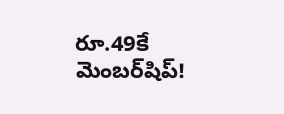రూ.49కే మెంబర్‌షిప్!